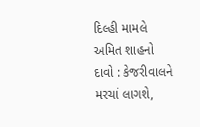દિલ્હી મામલે અમિત શાહનો દાવો : કેજરીવાલને મરચાં લાગશે,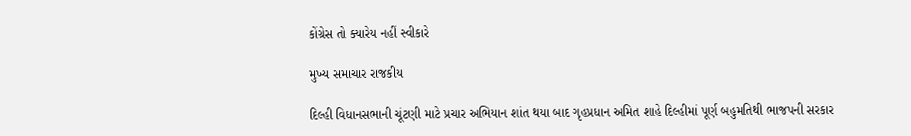કોંગ્રેસ તો ક્યારેય નહીં સ્વીકારે

મુખ્ય સમાચાર રાજકીય

દિલ્હી વિધાનસભાની ચૂંટણી માટે પ્રચાર અભિયાન શાંત થયા બાદ ગૃહપ્રધાન અમિત શાહે દિલ્હીમાં પૂર્ણ બહુમતિથી ભાજપની સરકાર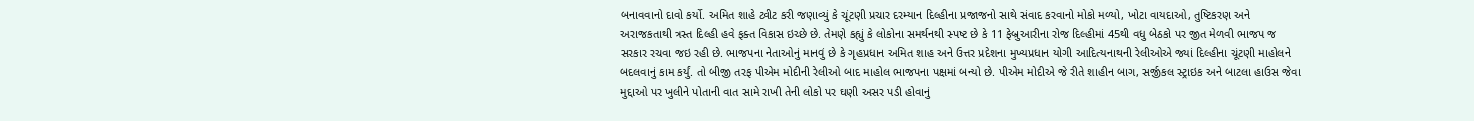બનાવવાનો દાવો કર્યો. અમિત શાહે ટ્વીટ કરી જણાવ્યું કે ચૂંટણી પ્રચાર દરમ્યાન દિલ્હીના પ્રજાજનો સાથે સંવાદ કરવાનો મોકો મળ્યો, ખોટા વાયદાઓ, તુષ્ટિકરણ અને અરાજકતાથી ત્રસ્ત દિલ્હી હવે ફક્ત વિકાસ ઇચ્છે છે. તેમણે કહ્યું કે લોકોના સમર્થનથી સ્પષ્ટ છે કે 11 ફેબ્રુઆરીના રોજ દિલ્હીમાં 45થી વધુ બેઠકો પર જીત મેળવી ભાજપ જ સરકાર રચવા જઇ રહી છે. ભાજપના નેતાઓનું માનવું છે કે ગૃહપ્રધાન અમિત શાહ અને ઉત્તર પ્રદેશના મુખ્યપ્રધાન યોગી આદિત્યનાથની રેલીઓએ જ્યાં દિલ્હીના ચૂંટણી માહોલને બદલવાનું કામ કર્યું. તો બીજી તરફ પીએમ મોદીની રેલીઓ બાદ માહોલ ભાજપના પક્ષમાં બન્યો છે. પીએમ મોદીએ જે રીતે શાહીન બાગ, સર્જીકલ સ્ટ્રાઇક અને બાટલા હાઉસ જેવા મુદ્દાઓ પર ખુલીને પોતાની વાત સામે રાખી તેની લોકો પર ઘણી અસર પડી હોવાનું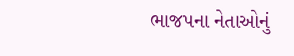ભાજપના નેતાઓનું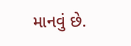માનવું છે.